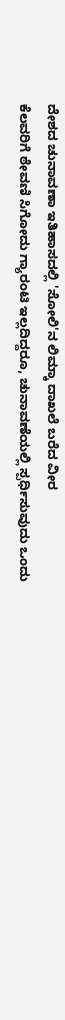ದೇಶದ ಚುನಾವಣಾ ಇತಿಹಾಸದಲ್ಲಿ 'ಸೋಲಿ'ನ ಲಿಮ್ಕಾ ದಾಖಲೆ ಬರೆದ ವೀರ
ಕೆಲವರಿಗೆ ಠೇವಣಿ ಸಿಗೋದು ಗ್ಯಾರಂಟಿ ಇಲ್ಲದಿದ್ದರೂ, ಚುನಾವಣೆಯಲ್ಲಿ ಸ್ಪರ್ಧಿಸುವುದು ಒಂದು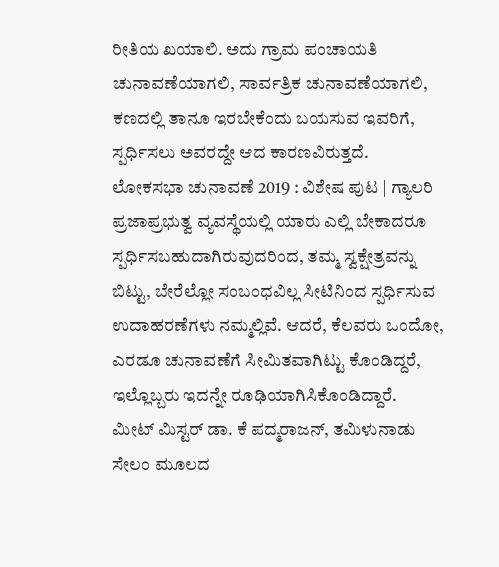ರೀತಿಯ ಖಯಾಲಿ. ಅದು ಗ್ರಾಮ ಪಂಚಾಯತಿ ಚುನಾವಣೆಯಾಗಲಿ, ಸಾರ್ವತ್ರಿಕ ಚುನಾವಣೆಯಾಗಲಿ, ಕಣದಲ್ಲಿ ತಾನೂ ಇರಬೇಕೆಂದು ಬಯಸುವ ಇವರಿಗೆ, ಸ್ಪರ್ಧಿಸಲು ಅವರದ್ದೇ ಆದ ಕಾರಣವಿರುತ್ತದೆ.
ಲೋಕಸಭಾ ಚುನಾವಣೆ 2019 : ವಿಶೇಷ ಪುಟ | ಗ್ಯಾಲರಿ
ಪ್ರಜಾಪ್ರಭುತ್ವ ವ್ಯವಸ್ಥೆಯಲ್ಲಿ ಯಾರು ಎಲ್ಲಿ ಬೇಕಾದರೂ ಸ್ಪರ್ಧಿಸಬಹುದಾಗಿರುವುದರಿಂದ, ತಮ್ಮ ಸ್ವಕ್ಷೇತ್ರವನ್ನು ಬಿಟ್ಟು, ಬೇರೆಲ್ಲೋ ಸಂಬಂಧವಿಲ್ಲ ಸೀಟಿನಿಂದ ಸ್ಪರ್ಧಿಸುವ ಉದಾಹರಣೆಗಳು ನಮ್ಮಲ್ಲಿವೆ. ಆದರೆ, ಕೆಲವರು ಒಂದೋ, ಎರಡೂ ಚುನಾವಣೆಗೆ ಸೀಮಿತವಾಗಿಟ್ಟು ಕೊಂಡಿದ್ದರೆ, ಇಲ್ಲೊಬ್ಬರು ಇದನ್ನೇ ರೂಢಿಯಾಗಿಸಿಕೊಂಡಿದ್ದಾರೆ.
ಮೀಟ್ ಮಿಸ್ಟರ್ ಡಾ. ಕೆ ಪದ್ಮರಾಜನ್, ತಮಿಳುನಾಡು ಸೇಲಂ ಮೂಲದ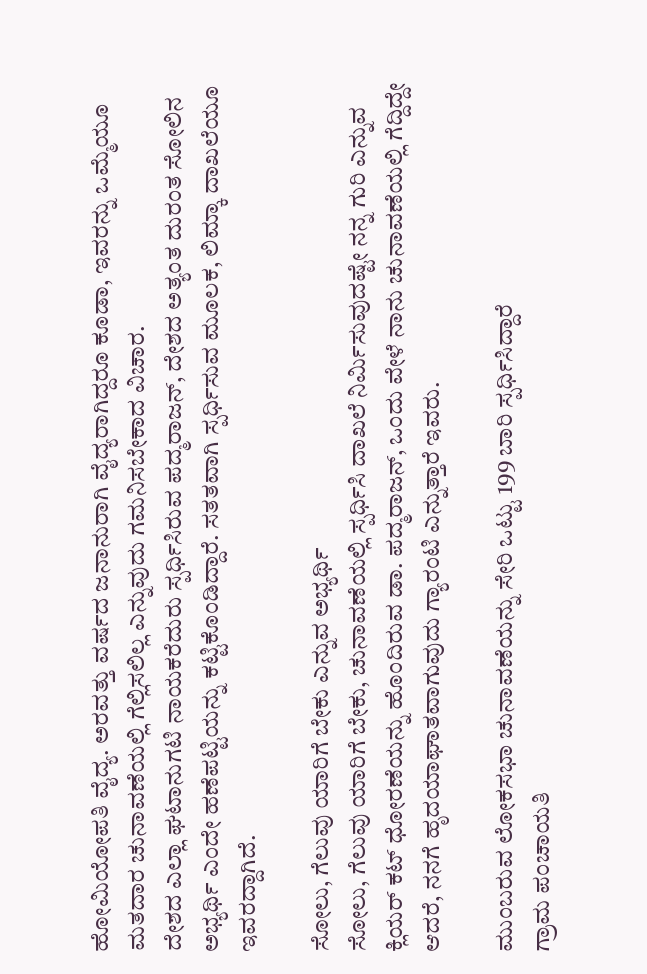ಹೋಮಿಯೋಪತಿ ವೈದ್ಯ. ಅರವತ್ತು ವರ್ಷದ ಜನಾನುರಾಗಿ ವೈದ್ಯರಾಗಿದ್ದರೂ ಕೂಡಾ, ಇವರನ್ನು ಒಮ್ಮೆಯೂ ಮತದಾರ ಚುನಾವಣೆಯಲ್ಲಿ ಗೆಲ್ಲಿಸಲಿಲ್ಲ ಎನ್ನುವುದು ಗಮನಿಸಬೇಕಾದ ವಿಚಾರ.
ದೇಶದ ಎಲ್ಲಾ ಘಟಾನುಗಟಿ ನಾಯಕರೆದುರು ಸ್ಪರ್ಧಿಸಿರುವ ಪದ್ಮರಾಜನ್, ದೇಶದ ಅತ್ಯಂತ ದುರಂತ ಸೋಲಿನ ಅಭ್ಯರ್ಥಿ ಎಂದೇ ಹಣೆಪಟ್ಟಿಯನ್ನು ಕಟ್ಟಿಕೊಂಡಿದ್ದಾರೆ. ಸತತವಾಗಿ ಸ್ಪರ್ಧಿಸುವ ಮೂಲಕ, ಲಿಮ್ಕಾ ದಾಖಲೆಯೂ ಇವರದ್ದಾಗಿದೆ.

ಸೋಲು, ಗೆಲುವು ಯಾರಿಗೆ ಬೇಕು ಎನ್ನುವ ಅಭ್ಯರ್ಥಿ
ಸೋಲು, ಗೆಲುವು ಯಾರಿಗೆ ಬೇಕು, ಚುನಾವಣೆಯಲ್ಲಿ ಸ್ಪರ್ಧಿಸಿ ದಾಖಲೆ ನಿರ್ಮಿಸುವುದಷ್ಟೇ ನನ್ನ ಗುರಿ ಎನ್ನುವ ಕ್ಲಿಯರ್ ಕಟ್ ಧೋರಣೆಯನ್ನು ಹೊಂದಿರುವ ಡಾ. ಪದ್ಮರಾಜನ್, ಒಂದು ವೇಳೆ ನಾನು ಚುನಾವಣೆಯಲ್ಲಿ ಗೆದ್ದಿದ್ದೇ ಆದರೆ, ನನಗೆ ಹೃದಯಾಘಾತವಾಗುವುದು ಗ್ಯಾರಂಟಿ ಎನ್ನುತ್ತಾರೆ ಇವರು.

ಮುಂಬರುವ ಲೋಕಸಭಾ ಚುನಾವಣೆಯನ್ನು ಸೇರಿ ಒಟ್ಟು 199 ಬಾರಿ ಸ್ಪರ್ಧಿಸಿದ್ದಾರೆ
ಗ್ರಾಮ ಪಂಚಾಯತಿ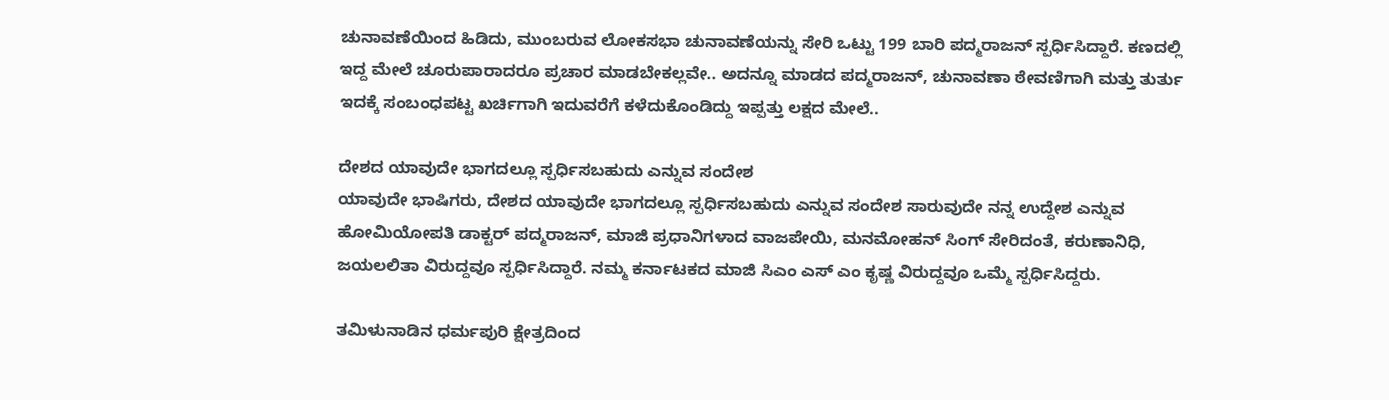ಚುನಾವಣೆಯಿಂದ ಹಿಡಿದು, ಮುಂಬರುವ ಲೋಕಸಭಾ ಚುನಾವಣೆಯನ್ನು ಸೇರಿ ಒಟ್ಟು 199 ಬಾರಿ ಪದ್ಮರಾಜನ್ ಸ್ಪರ್ಧಿಸಿದ್ದಾರೆ. ಕಣದಲ್ಲಿ ಇದ್ದ ಮೇಲೆ ಚೂರುಪಾರಾದರೂ ಪ್ರಚಾರ ಮಾಡಬೇಕಲ್ಲವೇ.. ಅದನ್ನೂ ಮಾಡದ ಪದ್ಮರಾಜನ್, ಚುನಾವಣಾ ಠೇವಣಿಗಾಗಿ ಮತ್ತು ತುರ್ತು ಇದಕ್ಕೆ ಸಂಬಂಧಪಟ್ಟ ಖರ್ಚಿಗಾಗಿ ಇದುವರೆಗೆ ಕಳೆದುಕೊಂಡಿದ್ದು ಇಪ್ಪತ್ತು ಲಕ್ಷದ ಮೇಲೆ..

ದೇಶದ ಯಾವುದೇ ಭಾಗದಲ್ಲೂ ಸ್ಪರ್ಧಿಸಬಹುದು ಎನ್ನುವ ಸಂದೇಶ
ಯಾವುದೇ ಭಾಷಿಗರು, ದೇಶದ ಯಾವುದೇ ಭಾಗದಲ್ಲೂ ಸ್ಪರ್ಧಿಸಬಹುದು ಎನ್ನುವ ಸಂದೇಶ ಸಾರುವುದೇ ನನ್ನ ಉದ್ದೇಶ ಎನ್ನುವ ಹೋಮಿಯೋಪತಿ ಡಾಕ್ಟರ್ ಪದ್ಮರಾಜನ್, ಮಾಜಿ ಪ್ರಧಾನಿಗಳಾದ ವಾಜಪೇಯಿ, ಮನಮೋಹನ್ ಸಿಂಗ್ ಸೇರಿದಂತೆ, ಕರುಣಾನಿಧಿ, ಜಯಲಲಿತಾ ವಿರುದ್ದವೂ ಸ್ಪರ್ಧಿಸಿದ್ದಾರೆ. ನಮ್ಮ ಕರ್ನಾಟಕದ ಮಾಜಿ ಸಿಎಂ ಎಸ್ ಎಂ ಕೃಷ್ಣ ವಿರುದ್ದವೂ ಒಮ್ಮೆ ಸ್ಪರ್ಧಿಸಿದ್ದರು.

ತಮಿಳುನಾಡಿನ ಧರ್ಮಪುರಿ ಕ್ಷೇತ್ರದಿಂದ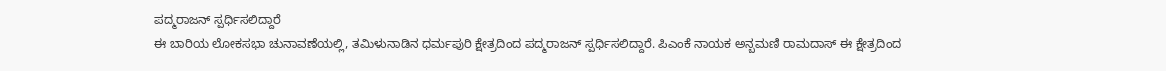ಪದ್ಮರಾಜನ್ ಸ್ಪರ್ಧಿಸಲಿದ್ದಾರೆ
ಈ ಬಾರಿಯ ಲೋಕಸಭಾ ಚುನಾವಣೆಯಲ್ಲಿ, ತಮಿಳುನಾಡಿನ ಧರ್ಮಪುರಿ ಕ್ಷೇತ್ರದಿಂದ ಪದ್ಮರಾಜನ್ ಸ್ಪರ್ಧಿಸಲಿದ್ದಾರೆ. ಪಿಎಂಕೆ ನಾಯಕ ಅನ್ಬಮಣಿ ರಾಮದಾಸ್ ಈ ಕ್ಷೇತ್ರದಿಂದ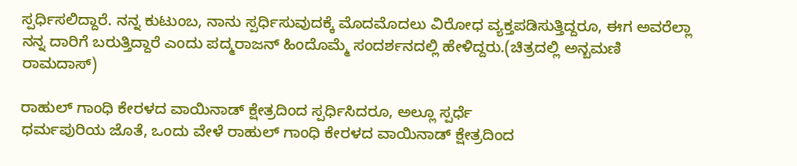ಸ್ಪರ್ಧಿಸಲಿದ್ದಾರೆ. ನನ್ನ ಕುಟುಂಬ, ನಾನು ಸ್ಪರ್ಧಿಸುವುದಕ್ಕೆ ಮೊದಮೊದಲು ವಿರೋಧ ವ್ಯಕ್ತಪಡಿಸುತ್ತಿದ್ದರೂ, ಈಗ ಅವರೆಲ್ಲಾ ನನ್ನ ದಾರಿಗೆ ಬರುತ್ತಿದ್ದಾರೆ ಎಂದು ಪದ್ಮರಾಜನ್ ಹಿಂದೊಮ್ಮೆ ಸಂದರ್ಶನದಲ್ಲಿ ಹೇಳಿದ್ದರು.(ಚಿತ್ರದಲ್ಲಿ ಅನ್ಬಮಣಿ ರಾಮದಾಸ್)

ರಾಹುಲ್ ಗಾಂಧಿ ಕೇರಳದ ವಾಯಿನಾಡ್ ಕ್ಷೇತ್ರದಿಂದ ಸ್ಪರ್ಧಿಸಿದರೂ, ಅಲ್ಲೂ ಸ್ಪರ್ಧೆ
ಧರ್ಮಪುರಿಯ ಜೊತೆ, ಒಂದು ವೇಳೆ ರಾಹುಲ್ ಗಾಂಧಿ ಕೇರಳದ ವಾಯಿನಾಡ್ ಕ್ಷೇತ್ರದಿಂದ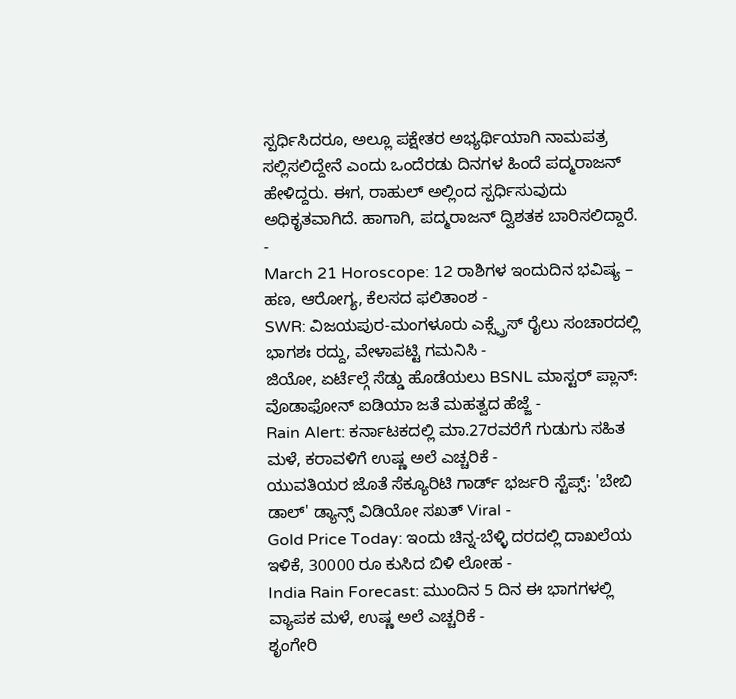ಸ್ಪರ್ಧಿಸಿದರೂ, ಅಲ್ಲೂ ಪಕ್ಷೇತರ ಅಭ್ಯರ್ಥಿಯಾಗಿ ನಾಮಪತ್ರ ಸಲ್ಲಿಸಲಿದ್ದೇನೆ ಎಂದು ಒಂದೆರಡು ದಿನಗಳ ಹಿಂದೆ ಪದ್ಮರಾಜನ್ ಹೇಳಿದ್ದರು. ಈಗ, ರಾಹುಲ್ ಅಲ್ಲಿಂದ ಸ್ಪರ್ಧಿಸುವುದು ಅಧಿಕೃತವಾಗಿದೆ. ಹಾಗಾಗಿ, ಪದ್ಮರಾಜನ್ ದ್ವಿಶತಕ ಬಾರಿಸಲಿದ್ದಾರೆ.
-
March 21 Horoscope: 12 ರಾಶಿಗಳ ಇಂದುದಿನ ಭವಿಷ್ಯ – ಹಣ, ಆರೋಗ್ಯ, ಕೆಲಸದ ಫಲಿತಾಂಶ -
SWR: ವಿಜಯಪುರ-ಮಂಗಳೂರು ಎಕ್ಸ್ಪ್ರೆಸ್ ರೈಲು ಸಂಚಾರದಲ್ಲಿ ಭಾಗಶಃ ರದ್ದು, ವೇಳಾಪಟ್ಟಿ ಗಮನಿಸಿ -
ಜಿಯೋ, ಏರ್ಟೆಲ್ಗೆ ಸೆಡ್ಡು ಹೊಡೆಯಲು BSNL ಮಾಸ್ಟರ್ ಪ್ಲಾನ್: ವೊಡಾಫೋನ್ ಐಡಿಯಾ ಜತೆ ಮಹತ್ವದ ಹೆಜ್ಜೆ -
Rain Alert: ಕರ್ನಾಟಕದಲ್ಲಿ ಮಾ.27ರವರೆಗೆ ಗುಡುಗು ಸಹಿತ ಮಳೆ, ಕರಾವಳಿಗೆ ಉಷ್ಣ ಅಲೆ ಎಚ್ಚರಿಕೆ -
ಯುವತಿಯರ ಜೊತೆ ಸೆಕ್ಯೂರಿಟಿ ಗಾರ್ಡ್ ಭರ್ಜರಿ ಸ್ಟೆಪ್ಸ್: 'ಬೇಬಿ ಡಾಲ್' ಡ್ಯಾನ್ಸ್ ವಿಡಿಯೋ ಸಖತ್ Viral -
Gold Price Today: ಇಂದು ಚಿನ್ನ-ಬೆಳ್ಳಿ ದರದಲ್ಲಿ ದಾಖಲೆಯ ಇಳಿಕೆ, 30000 ರೂ ಕುಸಿದ ಬಿಳಿ ಲೋಹ -
India Rain Forecast: ಮುಂದಿನ 5 ದಿನ ಈ ಭಾಗಗಳಲ್ಲಿ ವ್ಯಾಪಕ ಮಳೆ, ಉಷ್ಣ ಅಲೆ ಎಚ್ಚರಿಕೆ -
ಶೃಂಗೇರಿ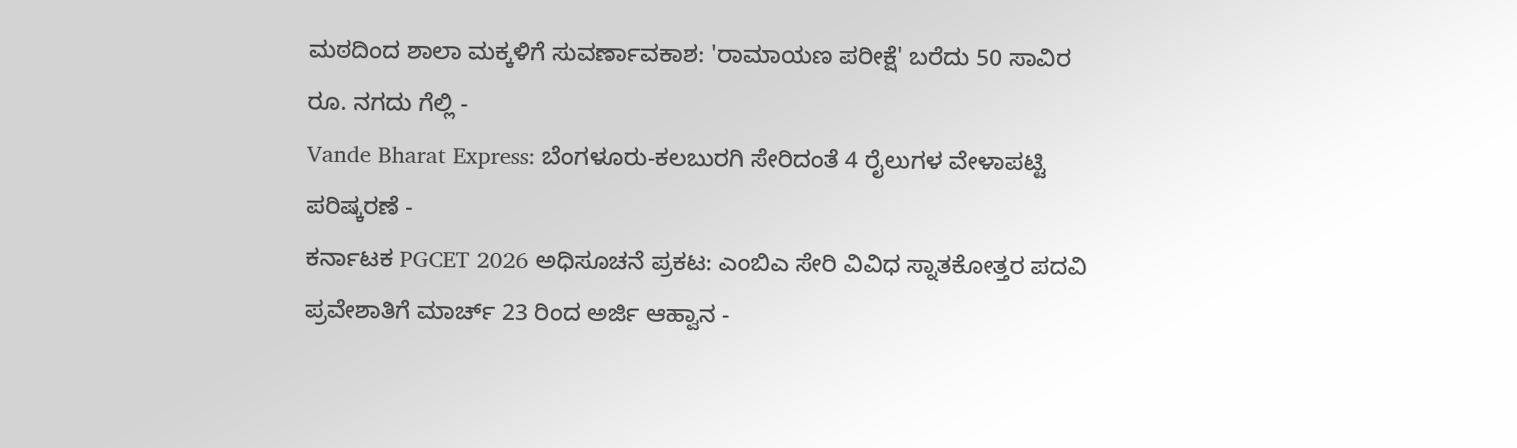ಮಠದಿಂದ ಶಾಲಾ ಮಕ್ಕಳಿಗೆ ಸುವರ್ಣಾವಕಾಶ: 'ರಾಮಾಯಣ ಪರೀಕ್ಷೆ' ಬರೆದು 50 ಸಾವಿರ ರೂ. ನಗದು ಗೆಲ್ಲಿ -
Vande Bharat Express: ಬೆಂಗಳೂರು-ಕಲಬುರಗಿ ಸೇರಿದಂತೆ 4 ರೈಲುಗಳ ವೇಳಾಪಟ್ಟಿ ಪರಿಷ್ಕರಣೆ -
ಕರ್ನಾಟಕ PGCET 2026 ಅಧಿಸೂಚನೆ ಪ್ರಕಟ: ಎಂಬಿಎ ಸೇರಿ ವಿವಿಧ ಸ್ನಾತಕೋತ್ತರ ಪದವಿ ಪ್ರವೇಶಾತಿಗೆ ಮಾರ್ಚ್ 23 ರಿಂದ ಅರ್ಜಿ ಆಹ್ವಾನ -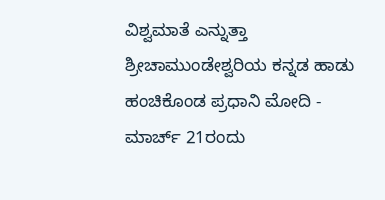ವಿಶ್ವಮಾತೆ ಎನ್ನುತ್ತಾ ಶ್ರೀಚಾಮುಂಡೇಶ್ವರಿಯ ಕನ್ನಡ ಹಾಡು ಹಂಚಿಕೊಂಡ ಪ್ರಧಾನಿ ಮೋದಿ -
ಮಾರ್ಚ್ 21ರಂದು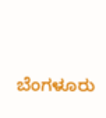ಬೆಂಗಳೂರು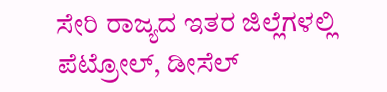ಸೇರಿ ರಾಜ್ಯದ ಇತರ ಜಿಲ್ಲೆಗಳಲ್ಲಿ ಪೆಟ್ರೋಲ್, ಡೀಸೆಲ್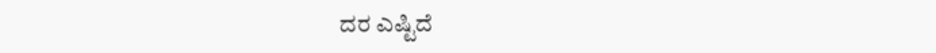ದರ ಎಷ್ಟಿದೆ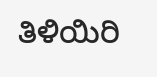ತಿಳಿಯಿರಿ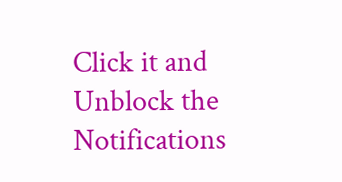Click it and Unblock the Notifications